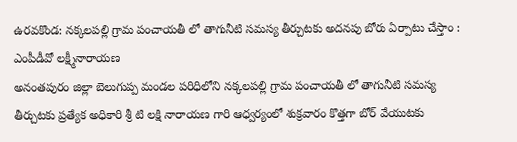ఉరవకొండ: నక్కలపల్లి గ్రామ పంచాయతీ లో తాగునీటి సమస్య తీర్చుటకు అదనపు బోరు ఏర్పాటు చేస్తాం : ఎంపీడీవో లక్ష్మీనారాయణ
అనంతపురం జిల్లా బెలుగుప్ప మండల పరిధిలోని నక్కలపల్లి గ్రామ పంచాయతీ లో తాగునీటి సమస్య తీర్చుటకు ప్రత్యేక అధికారి శ్రీ టి లక్షి నారాయణ గారి ఆధ్వర్యంలో శుక్రవారం కొత్తగా బోర్ వేయుటకు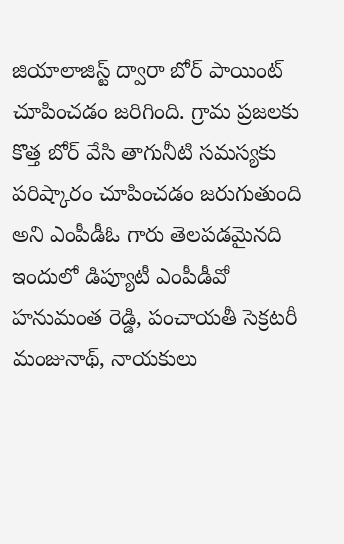జియాలాజిస్ట్ ద్వారా బోర్ పాయింట్ చూపించడం జరిగింది. గ్రామ ప్రజలకు కొత్త బోర్ వేసి తాగునీటి సమస్యకు పరిష్కారం చూపించడం జరుగుతుంది అని ఎంపీడీఓ గారు తెలపడమైనది ఇందులో డిప్యూటీ ఎంపీడీవో హనుమంత రెడ్డి, పంచాయతీ సెక్రటరీ మంజునాథ్, నాయకులు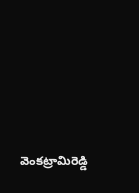వెంకట్రామిరెడ్డి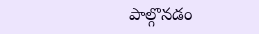పాల్గొనడం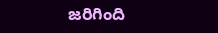జరిగింది